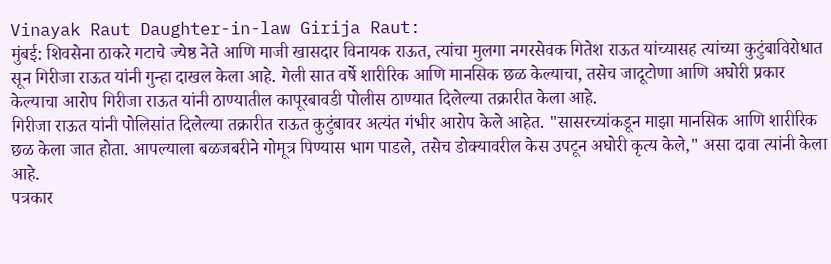Vinayak Raut Daughter-in-law Girija Raut:
मुंबई: शिवसेना ठाकरे गटाचे ज्येष्ठ नेते आणि माजी खासदार विनायक राऊत, त्यांचा मुलगा नगरसेवक गितेश राऊत यांच्यासह त्यांच्या कुटुंबाविरोधात सून गिरीजा राऊत यांनी गुन्हा दाखल केला आहे. गेली सात वर्षे शारीरिक आणि मानसिक छळ केल्याचा, तसेच जादूटोणा आणि अघोरी प्रकार केल्याचा आरोप गिरीजा राऊत यांनी ठाण्यातील कापूरबावडी पोलीस ठाण्यात दिलेल्या तक्रारीत केला आहे.
गिरीजा राऊत यांनी पोलिसांत दिलेल्या तक्रारीत राऊत कुटुंबावर अत्यंत गंभीर आरोप केले आहेत. "सासरच्यांकडून माझा मानसिक आणि शारीरिक छळ केला जात होता. आपल्याला बळजबरीने गोमूत्र पिण्यास भाग पाडले, तसेच डोक्यावरील केस उपटून अघोरी कृत्य केले," असा दावा त्यांनी केला आहे.
पत्रकार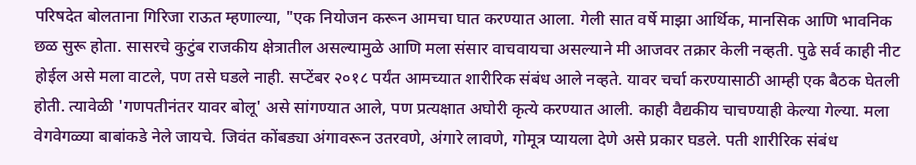परिषदेत बोलताना गिरिजा राऊत म्हणाल्या, "एक नियोजन करून आमचा घात करण्यात आला. गेली सात वर्षे माझा आर्थिक, मानसिक आणि भावनिक छळ सुरू होता. सासरचे कुटुंब राजकीय क्षेत्रातील असल्यामुळे आणि मला संसार वाचवायचा असल्याने मी आजवर तक्रार केली नव्हती. पुढे सर्व काही नीट होईल असे मला वाटले, पण तसे घडले नाही. सप्टेंबर २०१८ पर्यंत आमच्यात शारीरिक संबंध आले नव्हते. यावर चर्चा करण्यासाठी आम्ही एक बैठक घेतली होती. त्यावेळी 'गणपतीनंतर यावर बोलू' असे सांगण्यात आले, पण प्रत्यक्षात अघोरी कृत्ये करण्यात आली. काही वैद्यकीय चाचण्याही केल्या गेल्या. मला वेगवेगळ्या बाबांकडे नेले जायचे. जिवंत कोंबड्या अंगावरून उतरवणे, अंगारे लावणे, गोमूत्र प्यायला देणे असे प्रकार घडले. पती शारीरिक संबंध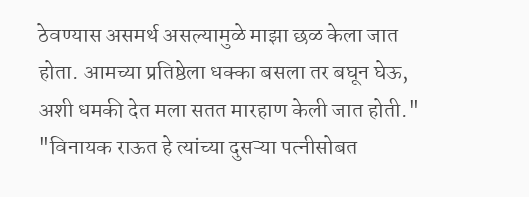ठेवण्यास असमर्थ असल्यामुळे माझा छळ केला जात होता. आमच्या प्रतिष्ठेला धक्का बसला तर बघून घेऊ, अशी धमकी देत मला सतत मारहाण केली जात होती."
"विनायक राऊत हे त्यांच्या दुसऱ्या पत्नीसोबत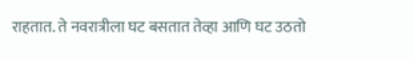राहतात. ते नवरात्रीला घट बसतात तेव्हा आणि घट उठतो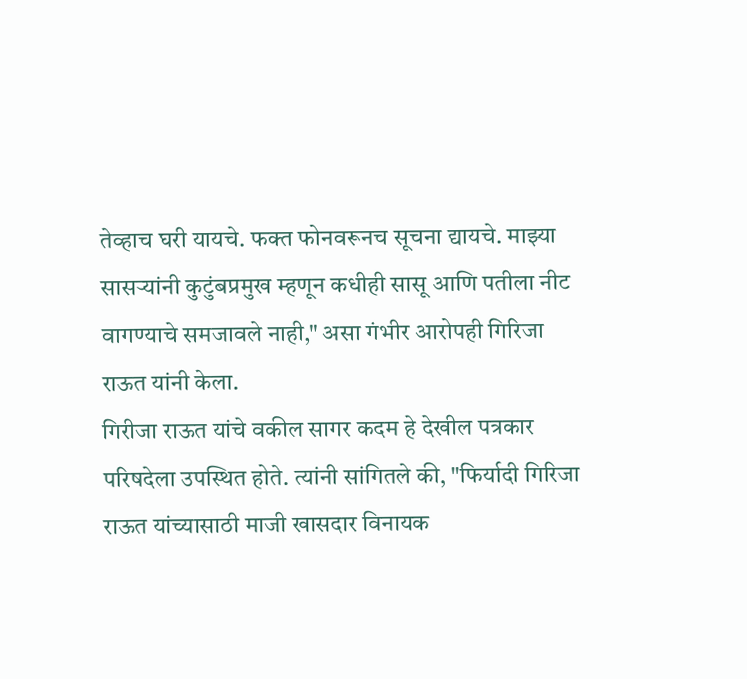तेव्हाच घरी यायचे. फक्त फोनवरूनच सूचना द्यायचे. माझ्या सासऱ्यांनी कुटुंबप्रमुख म्हणून कधीही सासू आणि पतीला नीट वागण्याचे समजावले नाही," असा गंभीर आरोपही गिरिजा राऊत यांनी केला.
गिरीजा राऊत यांचे वकील सागर कदम हे देखील पत्रकार परिषदेला उपस्थित होते. त्यांनी सांगितले की, "फिर्यादी गिरिजा राऊत यांच्यासाठी माजी खासदार विनायक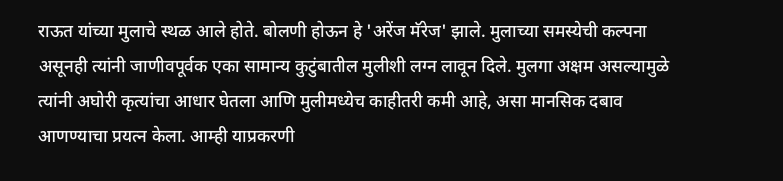राऊत यांच्या मुलाचे स्थळ आले होते. बोलणी होऊन हे 'अरेंज मॅरेज' झाले. मुलाच्या समस्येची कल्पना असूनही त्यांनी जाणीवपूर्वक एका सामान्य कुटुंबातील मुलीशी लग्न लावून दिले. मुलगा अक्षम असल्यामुळे त्यांनी अघोरी कृत्यांचा आधार घेतला आणि मुलीमध्येच काहीतरी कमी आहे, असा मानसिक दबाव आणण्याचा प्रयत्न केला. आम्ही याप्रकरणी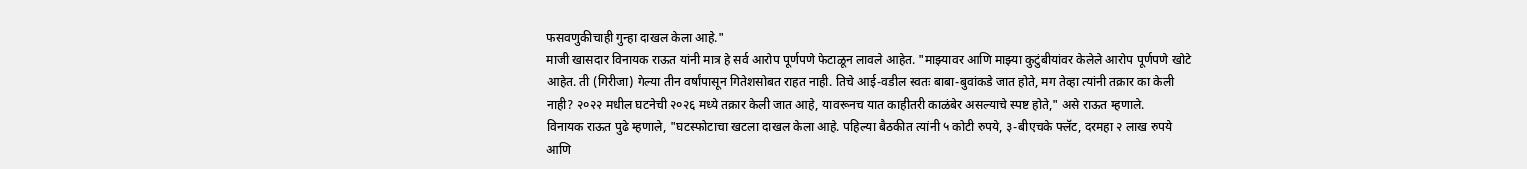फसवणुकीचाही गुन्हा दाखल केला आहे."
माजी खासदार विनायक राऊत यांनी मात्र हे सर्व आरोप पूर्णपणे फेटाळून लावले आहेत. "माझ्यावर आणि माझ्या कुटुंबीयांवर केलेले आरोप पूर्णपणे खोटे आहेत. ती (गिरीजा) गेल्या तीन वर्षांपासून गितेशसोबत राहत नाही. तिचे आई-वडील स्वतः बाबा-बुवांकडे जात होते, मग तेव्हा त्यांनी तक्रार का केली नाही? २०२२ मधील घटनेची २०२६ मध्ये तक्रार केली जात आहे, यावरूनच यात काहीतरी काळंबेर असल्याचे स्पष्ट होते," असे राऊत म्हणाले.
विनायक राऊत पुढे म्हणाले, "घटस्फोटाचा खटला दाखल केला आहे. पहिल्या बैठकीत त्यांनी ५ कोटी रुपये, ३-बीएचके फ्लॅट, दरमहा २ लाख रुपये आणि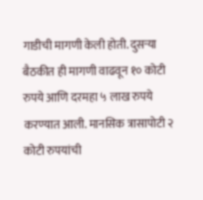गाडीची मागणी केली होती. दुसऱ्या बैठकीत ही मागणी वाढवून १० कोटी रुपये आणि दरमहा ५ लाख रुपये करण्यात आली. मानसिक त्रासापोटी २ कोटी रुपयांची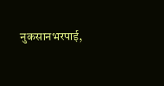नुकसानभरपाई,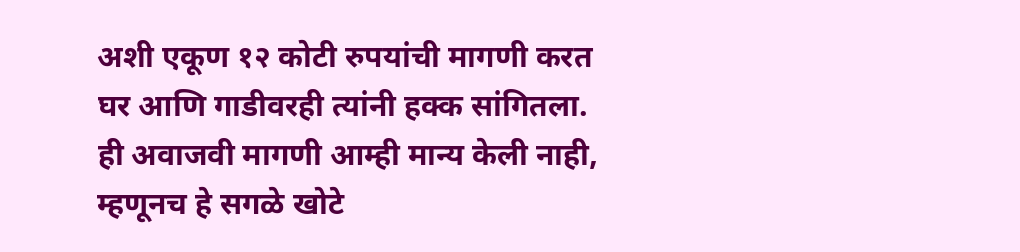अशी एकूण १२ कोटी रुपयांची मागणी करत घर आणि गाडीवरही त्यांनी हक्क सांगितला. ही अवाजवी मागणी आम्ही मान्य केली नाही, म्हणूनच हे सगळे खोटे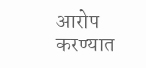आरोप करण्यात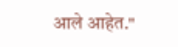आले आहेत."